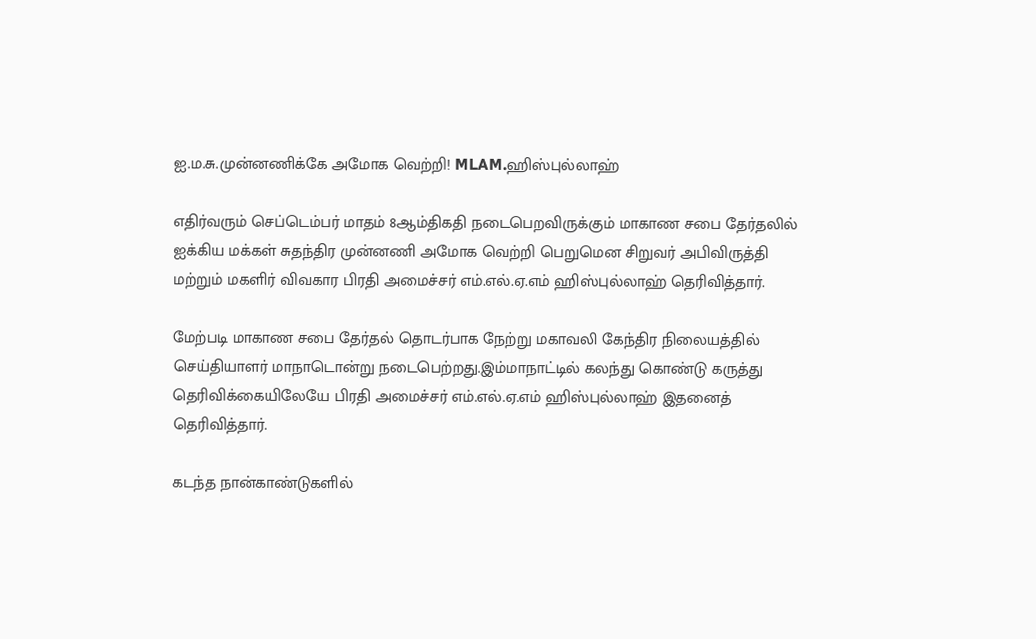ஐ.ம.சு.முன்னணிக்கே அமோக வெற்றி! MLAM.ஹிஸ்புல்லாஹ்

எதிர்வரும் செப்டெம்பர் மாதம் 8ஆம்திகதி நடைபெறவிருக்கும் மாகாண சபை தேர்தலில் ஐக்கிய மக்கள் சுதந்திர முன்னணி அமோக வெற்றி பெறுமென சிறுவர் அபிவிருத்தி மற்றும் மகளிர் விவகார பிரதி அமைச்சர் எம்.எல்.ஏ.எம் ஹிஸ்புல்லாஹ் தெரிவித்தார்.

மேற்படி மாகாண சபை தேர்தல் தொடர்பாக நேற்று மகாவலி கேந்திர நிலையத்தில் செய்தியாளர் மாநாடொன்று நடைபெற்றது.இம்மாநாட்டில் கலந்து கொண்டு கருத்து தெரிவிக்கையிலேயே பிரதி அமைச்சர் எம்.எல்.ஏ.எம் ஹிஸ்புல்லாஹ் இதனைத் தெரிவித்தார்.

கடந்த நான்காண்டுகளில்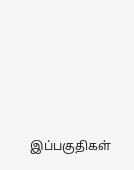இப்பகுதிகள்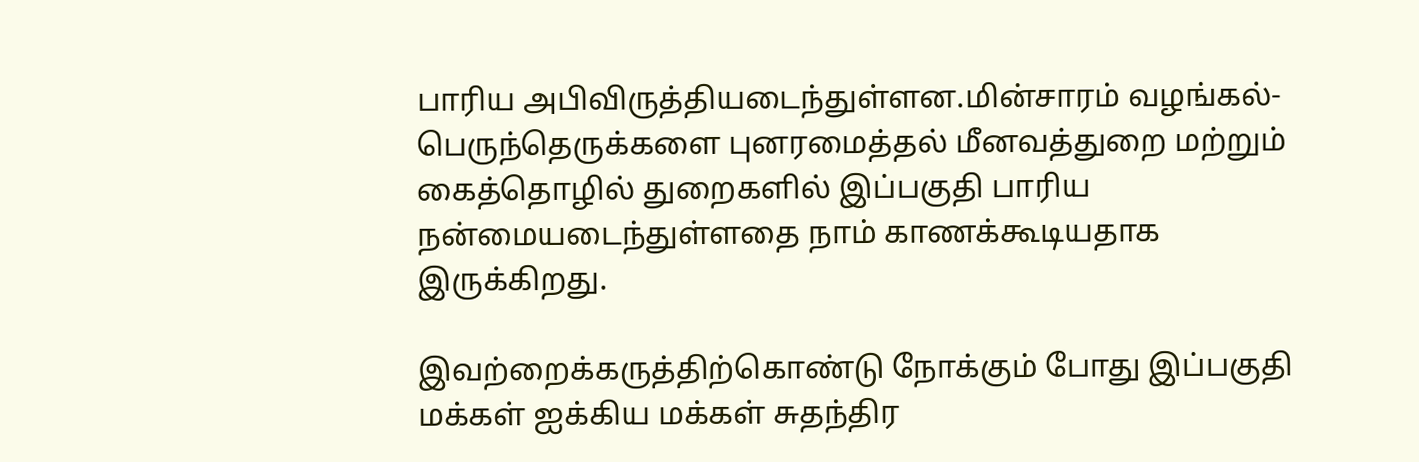பாரிய அபிவிருத்தியடைந்துள்ளன.மின்சாரம் வழங்கல்-பெருந்தெருக்களை புனரமைத்தல் மீனவத்துறை மற்றும் கைத்தொழில் துறைகளில் இப்பகுதி பாரிய நன்மையடைந்துள்ளதை நாம் காணக்கூடியதாக இருக்கிறது.

இவற்றைக்கருத்திற்கொண்டு நோக்கும் போது இப்பகுதி மக்கள் ஐக்கிய மக்கள் சுதந்திர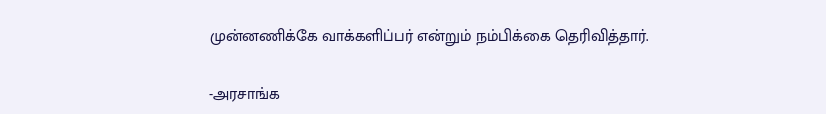முன்னணிக்கே வாக்களிப்பர் என்றும் நம்பிக்கை தெரிவித்தார்.

-அரசாங்க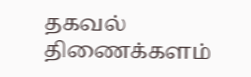தகவல் திணைக்களம்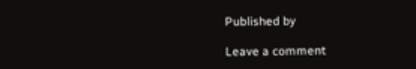Published by

Leave a comment